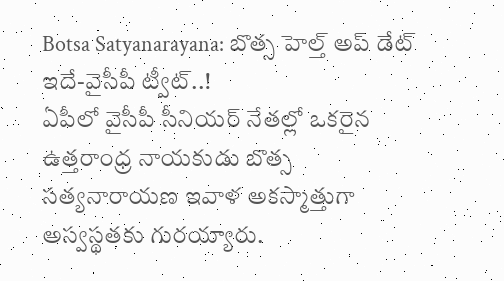Botsa Satyanarayana: బొత్స హెల్త్ అప్ డేట్ ఇదే-వైసీపీ ట్వీట్..!
ఏపీలో వైసీపీ సీనియర్ నేతల్లో ఒకరైన ఉత్తరాంధ్ర నాయకుడు బొత్స సత్యనారాయణ ఇవాళ అకస్మాత్తుగా అస్వస్థతకు గురయ్యారు.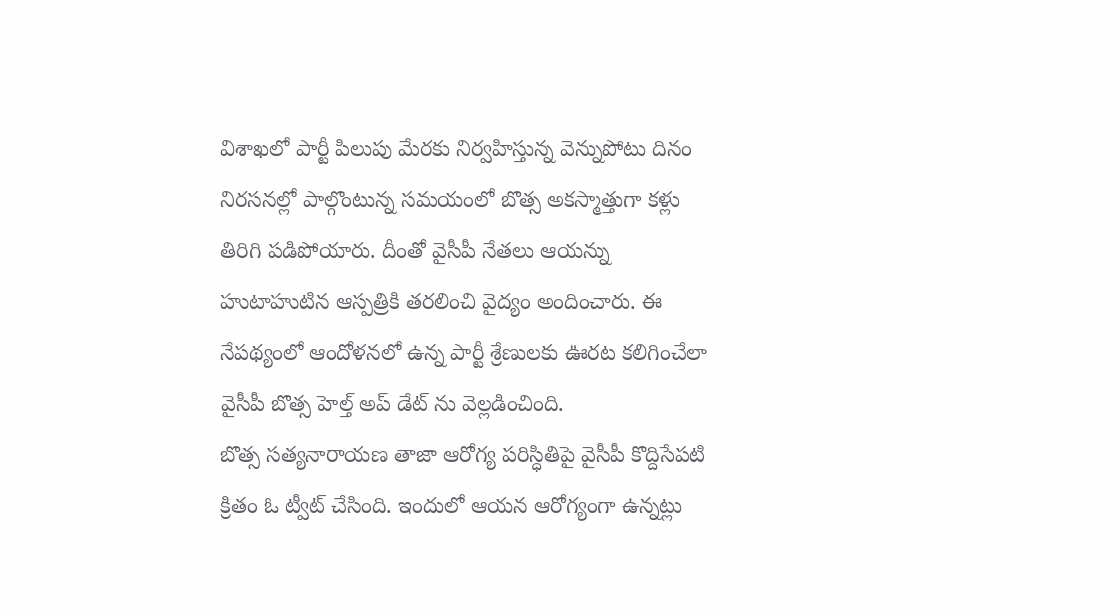విశాఖలో పార్టీ పిలుపు మేరకు నిర్వహిస్తున్న వెన్నుపోటు దినం నిరసనల్లో పాల్గొంటున్న సమయంలో బొత్స అకస్మాత్తుగా కళ్లు తిరిగి పడిపోయారు. దీంతో వైసీపీ నేతలు ఆయన్ను హుటాహుటిన ఆస్పత్రికి తరలించి వైద్యం అందించారు. ఈ నేపథ్యంలో ఆందోళనలో ఉన్న పార్టీ శ్రేణులకు ఊరట కలిగించేలా వైసీపీ బొత్స హెల్త్ అప్ డేట్ ను వెల్లడించింది.
బొత్స సత్యనారాయణ తాజా ఆరోగ్య పరిస్ధితిపై వైసీపీ కొద్దిసేపటి క్రితం ఓ ట్వీట్ చేసింది. ఇందులో ఆయన ఆరోగ్యంగా ఉన్నట్లు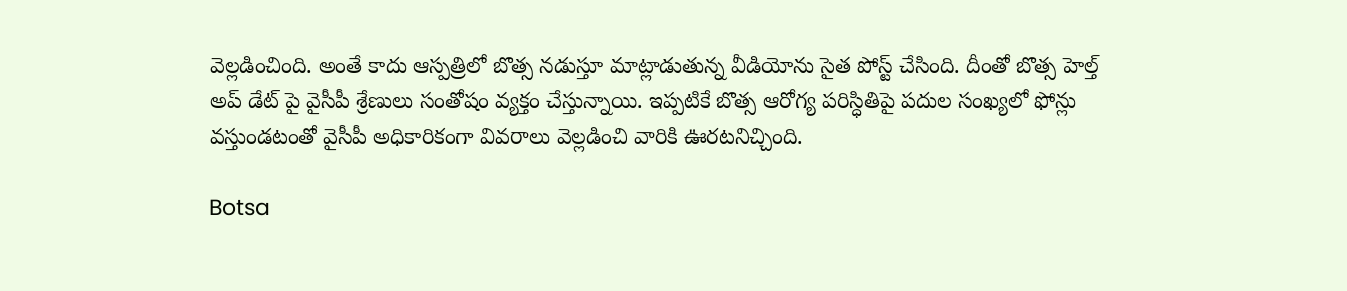వెల్లడించింది. అంతే కాదు ఆస్పత్రిలో బొత్స నడుస్తూ మాట్లాడుతున్న వీడియోను సైత పోస్ట్ చేసింది. దీంతో బొత్స హెల్త్ అప్ డేట్ పై వైసీపీ శ్రేణులు సంతోషం వ్యక్తం చేస్తున్నాయి. ఇప్పటికే బొత్స ఆరోగ్య పరిస్ధితిపై పదుల సంఖ్యలో ఫోన్లు వస్తుండటంతో వైసీపీ అధికారికంగా వివరాలు వెల్లడించి వారికి ఊరటనిచ్చింది.

Botsa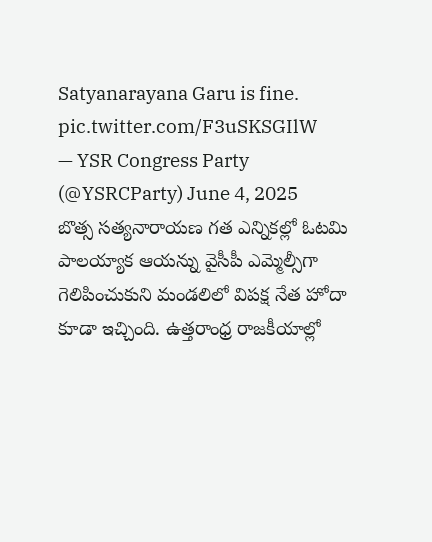Satyanarayana Garu is fine. pic.twitter.com/F3uSKSGIlW
— YSR Congress Party (@YSRCParty) June 4, 2025
బొత్స సత్యనారాయణ గత ఎన్నికల్లో ఓటమి పాలయ్యాక ఆయన్ను వైసీపీ ఎమ్మెల్సీగా గెలిపించుకుని మండలిలో విపక్ష నేత హోదా కూడా ఇచ్చింది. ఉత్తరాంధ్ర రాజకీయాల్లో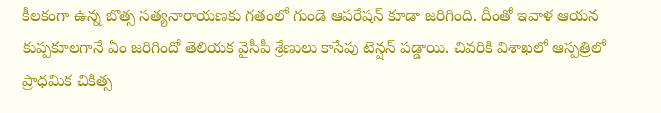కీలకంగా ఉన్న బొత్స సత్యనారాయణకు గతంలో గుండె ఆపరేషన్ కూడా జరిగింది. దీంతో ఇవాళ ఆయన కుప్పకూలగానే ఏం జరిగిందో తెలియక వైసీపీ శ్రేణులు కాసేపు టెన్షన్ పడ్డాయి. చివరికి విశాఖలో ఆస్పత్రిలో ప్రాధమిక చికిత్స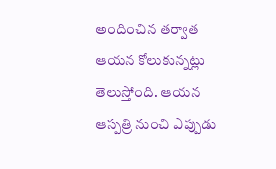అందించిన తర్వాత ఆయన కోలుకున్నట్లు తెలుస్తోంది. ఆయన ఆస్పత్రి నుంచి ఎప్పుడు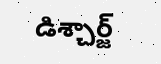డిశ్చార్జ్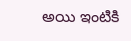అయి ఇంటికి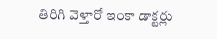తిరిగి వెళ్తారో ఇంకా డాక్టర్లు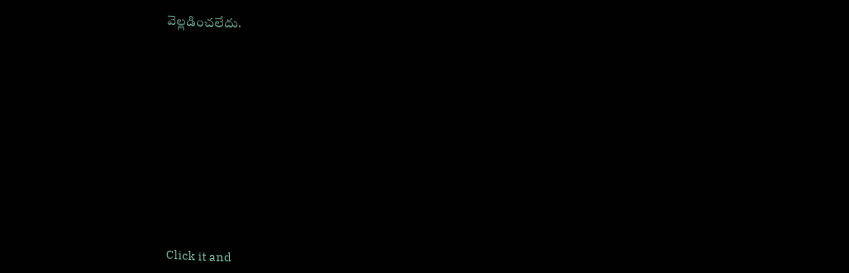వెల్లడించలేదు.












Click it and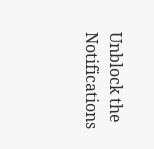Unblock the Notifications